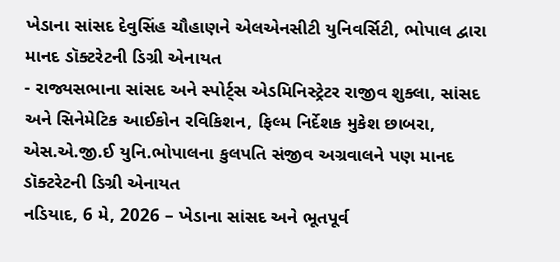ખેડાના સાંસદ દેવુસિંહ ચૌહાણને એલએનસીટી યુનિવર્સિટી, ભોપાલ દ્વારા માનદ ડૉક્ટરેટની ડિગ્રી એનાયત
- રાજ્યસભાના સાંસદ અને સ્પોર્ટ્સ એડમિનિસ્ટ્રેટર રાજીવ શુક્લા, સાંસદ અને સિનેમેટિક આઈકોન રવિકિશન, ફિલ્મ નિર્દેશક મુકેશ છાબરા, એસ.એ.જી.ઈ યુનિ.ભોપાલના કુલપતિ સંજીવ અગ્રવાલને પણ માનદ ડૉક્ટરેટની ડિગ્રી એનાયત
નડિયાદ, 6 મે, 2026 – ખેડાના સાંસદ અને ભૂતપૂર્વ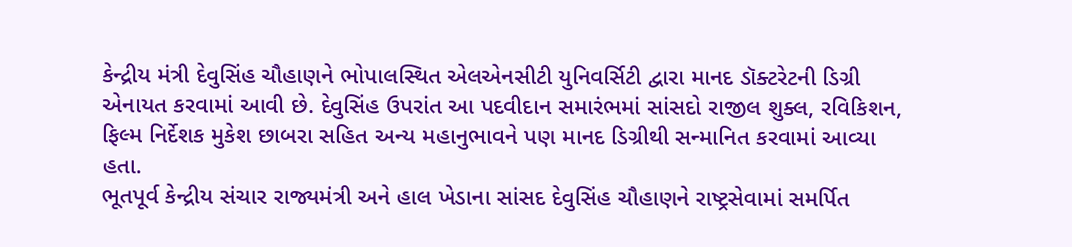કેન્દ્રીય મંત્રી દેવુસિંહ ચૌહાણને ભોપાલસ્થિત એલએનસીટી યુનિવર્સિટી દ્વારા માનદ ડૉક્ટરેટની ડિગ્રી એનાયત કરવામાં આવી છે. દેવુસિંહ ઉપરાંત આ પદવીદાન સમારંભમાં સાંસદો રાજીલ શુક્લ, રવિકિશન, ફિલ્મ નિર્દેશક મુકેશ છાબરા સહિત અન્ય મહાનુભાવને પણ માનદ ડિગ્રીથી સન્માનિત કરવામાં આવ્યા હતા.
ભૂતપૂર્વ કેન્દ્રીય સંચાર રાજ્યમંત્રી અને હાલ ખેડાના સાંસદ દેવુસિંહ ચૌહાણને રાષ્ટ્રસેવામાં સમર્પિત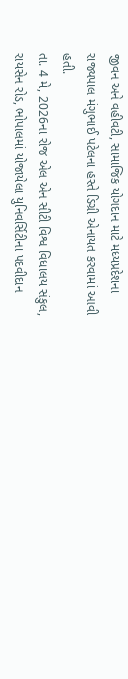જીવન અને વહીવટી, સામાજિક યોગદાન માટે મધ્યપ્રદેશના રાજ્યપાલ મંગુભાઈ પટેલના હસ્તે ડિગ્રી એનાયત કરવામાં આવી હતી.
તા. 4 મે, 2026ના રોજ એલ એન સીટી વિશ્વ વિધાલય સંકુલ, રાયસેન રોડ, ભોપાલમાં યોજાયેલા યુનિવર્સિટીના પદવીદાન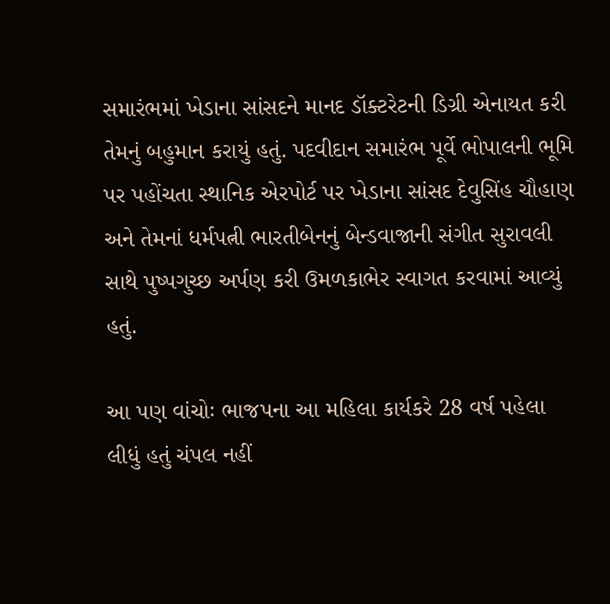સમારંભમાં ખેડાના સાંસદને માનદ ડૉક્ટરેટની ડિગ્રી એનાયત કરી તેમનું બહુમાન કરાયું હતું. પદવીદાન સમારંભ પૂર્વે ભોપાલની ભૂમિ પર પહોંચતા સ્થાનિક એરપોર્ટ પર ખેડાના સાંસદ દેવુસિંહ ચૌહાણ અને તેમનાં ધર્મપત્ની ભારતીબેનનું બેન્ડવાજાની સંગીત સુરાવલી સાથે પુષ્પગુચ્છ અર્પણ કરી ઉમળકાભેર સ્વાગત કરવામાં આવ્યું હતું.

આ પણ વાંચોઃ ભાજપના આ મહિલા કાર્યકરે 28 વર્ષ પહેલા લીધું હતું ચંપલ નહીં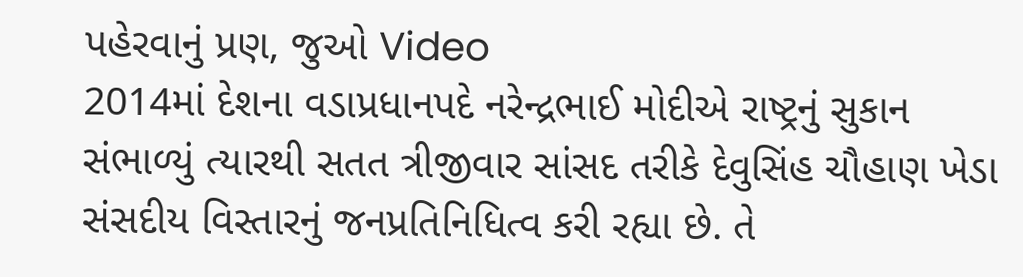પહેરવાનું પ્રણ, જુઓ Video
2014માં દેશના વડાપ્રધાનપદે નરેન્દ્રભાઈ મોદીએ રાષ્ટ્રનું સુકાન સંભાળ્યું ત્યારથી સતત ત્રીજીવાર સાંસદ તરીકે દેવુસિંહ ચૌહાણ ખેડા સંસદીય વિસ્તારનું જનપ્રતિનિધિત્વ કરી રહ્યા છે. તે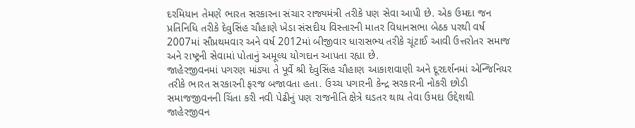દરમિયાન તેમણે ભારત સરકારના સંચાર રાજ્યમંત્રી તરીકે પણ સેવા આપી છે. એક ઉમદા જન પ્રતિનિધિ તરીકે દેવુસિંહ ચૌહાણે ખેડા સંસદીય વિસ્તારની માતર વિધાનસભા બેઠક પરથી વર્ષ 2007માં સૌપ્રથમવાર અને વર્ષ 2012માં બીજીવાર ધારાસભ્ય તરીકે ચૂંટાઈ આવી ઉત્તરોતર સમાજ અને રાષ્ટ્રની સેવામાં પોતાનું અમૂલ્ય યોગદાન આપતા રહ્યા છે.
જાહેરજીવનમાં પગરણ માંડ્યા તે પૂર્વે શ્રી દેવુસિંહ ચૌહાણ આકાશવાણી અને દૂરદર્શનમાં એન્જિનિયર તરીકે ભારત સરકારની ફરજ બજાવતા હતા. ઉચ્ચ પગારની કેન્દ્ર સરકારની નોકરી છોડી સમાજજીવનની ચિંતા કરી નવી પેઢીનું પણ રાજનીતિ ક્ષેત્રે ઘડતર થાય તેવા ઉમદા ઉદ્દેશથી જાહેરજીવન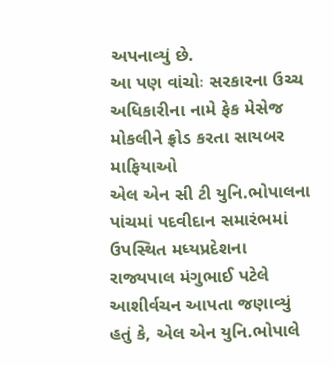અપનાવ્યું છે.
આ પણ વાંચોઃ સરકારના ઉચ્ચ અધિકારીના નામે ફેક મેસેજ મોકલીને ફ્રોડ કરતા સાયબર માફિયાઓ
એલ એન સી ટી યુનિ.ભોપાલના પાંચમાં પદવીદાન સમારંભમાં ઉપસ્થિત મધ્યપ્રદેશના રાજ્યપાલ મંગુભાઈ પટેલે આશીર્વચન આપતા જણાવ્યું હતું કે, એલ એન યુનિ.ભોપાલે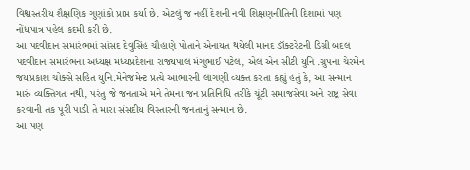વિશ્વસ્તરીય શૈક્ષણિક ગુણાંકો પ્રાપ્ત કર્યા છે. એટલું જ નહીં દેશની નવી શિક્ષણનીતિની દિશામાં પણ નોંધપાત્ર પહેલ કદમી કરી છે.
આ પદવીદાન સમારંભમાં સાંસદ દેવુસિંહ ચૌહાણે પોતાને એનાયત થયેલી માનદ ડૉક્ટરેટની ડિગ્રી બદલ પદવીદાન સમારંભના અધ્યક્ષ મધ્યપ્રદેશના રાજ્યપાલ મંગુભાઈ પટેલ, એલ એન સીટી યુનિ .ગ્રુપના ચેરમેન જયપ્રકાશ ચોક્સે સહિત યુનિ.મેનેજમેન્ટ પ્રત્યે આભારની લાગણી વ્યક્ત કરતા કહ્યું હતું કે, આ સન્માન મારું વ્યક્તિગત નથી, પરંતુ જે જનતાએ મને તેમના જન પ્રતિનિધિ તરીકે ચૂંટી સમાજસેવા અને રાષ્ટ્ર સેવા કરવાની તક પૂરી પાડી તે મારા સંસદીય વિસ્તારની જનતાનું સન્માન છે.
આ પણ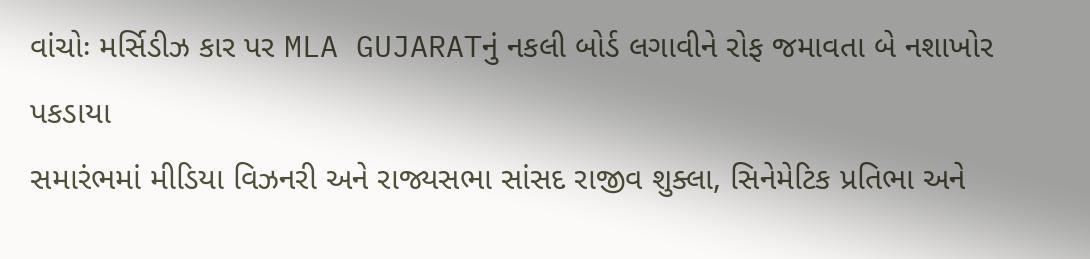વાંચોઃ મર્સિડીઝ કાર પર MLA GUJARATનું નકલી બોર્ડ લગાવીને રોફ જમાવતા બે નશાખોર પકડાયા
સમારંભમાં મીડિયા વિઝનરી અને રાજ્યસભા સાંસદ રાજીવ શુક્લા, સિનેમેટિક પ્રતિભા અને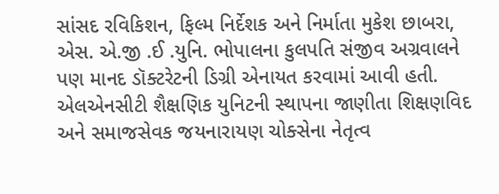સાંસદ રવિકિશન, ફિલ્મ નિર્દેશક અને નિર્માતા મુકેશ છાબરા, એસ. એ.જી .ઈ .યુનિ. ભોપાલના કુલપતિ સંજીવ અગ્રવાલને પણ માનદ ડૉક્ટરેટની ડિગ્રી એનાયત કરવામાં આવી હતી. એલએનસીટી શૈક્ષણિક યુનિટની સ્થાપના જાણીતા શિક્ષણવિદ અને સમાજસેવક જયનારાયણ ચોક્સેના નેતૃત્વ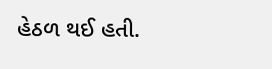હેઠળ થઈ હતી.